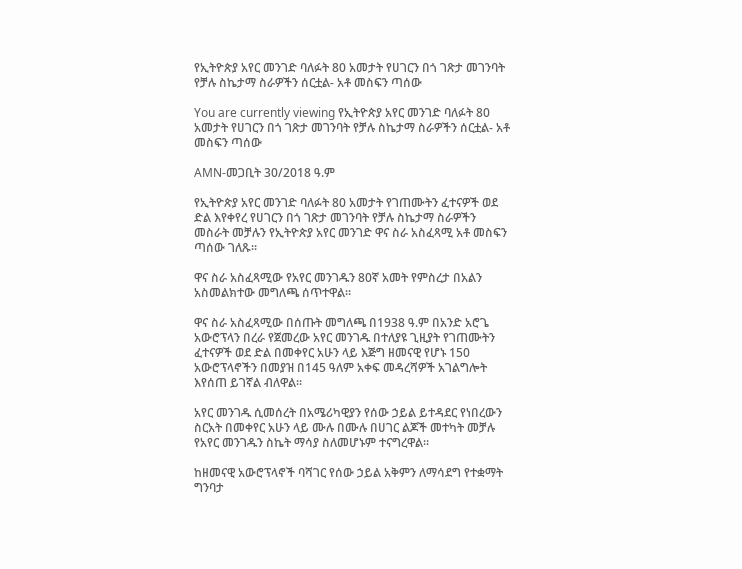የኢትዮጵያ አየር መንገድ ባለፉት 80 አመታት የሀገርን በጎ ገጽታ መገንባት የቻሉ ስኬታማ ስራዎችን ሰርቷል- አቶ መስፍን ጣሰው

You are currently viewing የኢትዮጵያ አየር መንገድ ባለፉት 80 አመታት የሀገርን በጎ ገጽታ መገንባት የቻሉ ስኬታማ ስራዎችን ሰርቷል- አቶ መስፍን ጣሰው

AMN-መጋቢት 30/2018 ዓ.ም

የኢትዮጵያ አየር መንገድ ባለፉት 80 አመታት የገጠሙትን ፈተናዎች ወደ ድል እየቀየረ የሀገርን በጎ ገጽታ መገንባት የቻሉ ስኬታማ ስራዎችን መስራት መቻሉን የኢትዮጵያ አየር መንገድ ዋና ስራ አስፈጻሚ አቶ መስፍን ጣሰው ገለጹ።

ዋና ስራ አስፈጻሚው የአየር መንገዱን 80ኛ አመት የምስረታ በአልን አስመልክተው መግለጫ ሰጥተዋል።

ዋና ስራ አስፈጻሚው በሰጡት መግለጫ በ1938 ዓ.ም በአንድ አሮጌ አውሮፕላን በረራ የጀመረው አየር መንገዱ በተለያዩ ጊዚያት የገጠሙትን ፈተናዎች ወደ ድል በመቀየር አሁን ላይ እጅግ ዘመናዊ የሆኑ 150 አውሮፕላኖችን በመያዝ በ145 ዓለም አቀፍ መዳረሻዎች አገልግሎት እየሰጠ ይገኛል ብለዋል፡፡

አየር መንገዱ ሲመሰረት በአሜሪካዊያን የሰው ኃይል ይተዳደር የነበረውን ስርአት በመቀየር አሁን ላይ ሙሉ በሙሉ በሀገር ልጆች መተካት መቻሉ የአየር መንገዱን ስኬት ማሳያ ስለመሆኑም ተናግረዋል።

ከዘመናዊ አውሮፕላኖች ባሻገር የሰው ኃይል አቅምን ለማሳደግ የተቋማት ግንባታ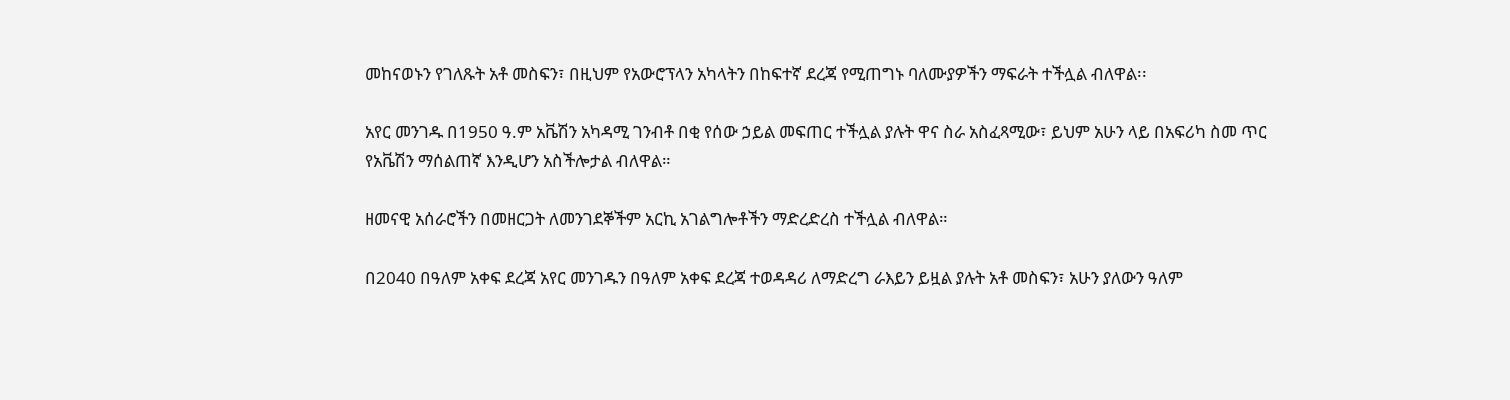መከናወኑን የገለጹት አቶ መስፍን፣ በዚህም የአውሮፕላን አካላትን በከፍተኛ ደረጃ የሚጠግኑ ባለሙያዎችን ማፍራት ተችሏል ብለዋል፡፡

አየር መንገዱ በ1950 ዓ.ም አቬሽን አካዳሚ ገንብቶ በቂ የሰው ኃይል መፍጠር ተችሏል ያሉት ዋና ስራ አስፈጻሚው፣ ይህም አሁን ላይ በአፍሪካ ስመ ጥር የአቬሽን ማሰልጠኛ እንዲሆን አስችሎታል ብለዋል።

ዘመናዊ አሰራሮችን በመዘርጋት ለመንገደኞችም አርኪ አገልግሎቶችን ማድረድረስ ተችሏል ብለዋል።

በ2040 በዓለም አቀፍ ደረጃ አየር መንገዱን በዓለም አቀፍ ደረጃ ተወዳዳሪ ለማድረግ ራእይን ይዟል ያሉት አቶ መስፍን፣ አሁን ያለውን ዓለም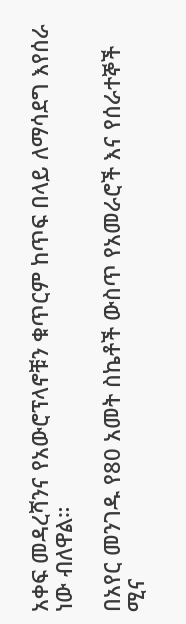አቀፍ መዳረሻንና የአውሮፕላኖቹን ቁጥርም ከጥፍ በላይ ለማሳደግ እየሰራ ነው ብለዋል።

በአየር መንገዱ የ80 አመት ስኬቶች ውስጥ የአመራሮች እና የሰራተኞች ሚና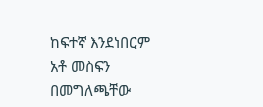ከፍተኛ እንደነበርም አቶ መስፍን በመግለጫቸው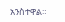አንስተዋል።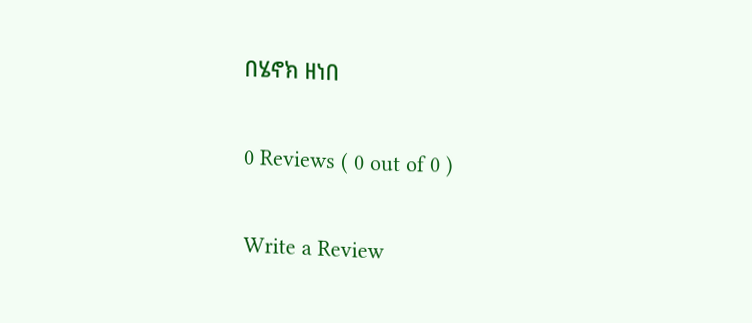በሄኖክ ዘነበ

0 Reviews ( 0 out of 0 )

Write a Review